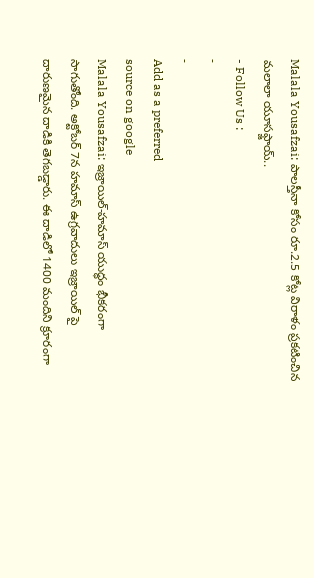Malala Yousafzai: పాలస్తీనా కోసం రూ.2.5 కోట్ల విరాళం ప్రకటించిన మలాలా యూసఫ్జాయ్..
- Follow Us :
-
-
Add as a preferred
source on google
Malala Yousafzai: ఇజ్రాయిల్-హమాస్ యుద్ధం భీకరంగా సాగుతోంది. అక్టోబర్ 7న హమాస్ ఉగ్రవాదులు ఇజ్రాయిల్ పై దారుణమైన దాడికి తెగబడ్డారు. ఈ దాడిలో 1400 మందిని క్రూరంగా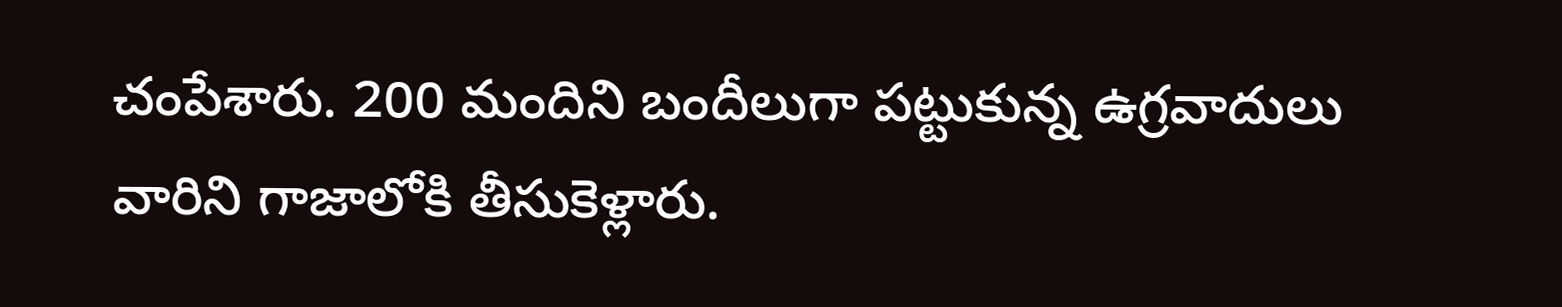చంపేశారు. 200 మందిని బందీలుగా పట్టుకున్న ఉగ్రవాదులు వారిని గాజాలోకి తీసుకెళ్లారు.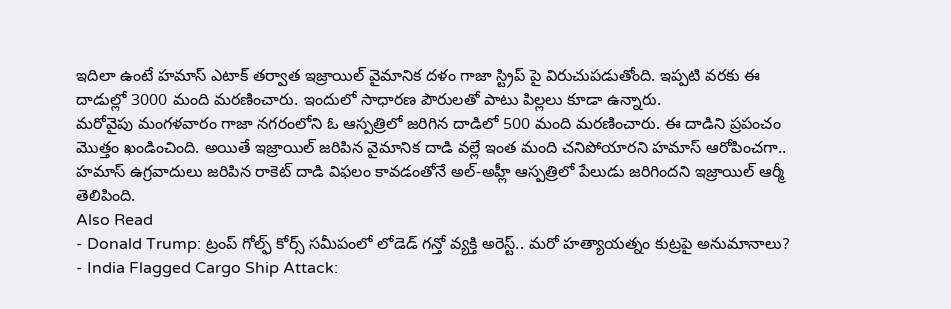ఇదిలా ఉంటే హమాస్ ఎటాక్ తర్వాత ఇజ్రాయిల్ వైమానిక దళం గాజా స్ట్రిప్ పై విరుచుపడుతోంది. ఇప్పటి వరకు ఈ దాడుల్లో 3000 మంది మరణించారు. ఇందులో సాధారణ పౌరులతో పాటు పిల్లలు కూడా ఉన్నారు.
మరోవైపు మంగళవారం గాజా నగరంలోని ఓ ఆస్పత్రిలో జరిగిన దాడిలో 500 మంది మరణించారు. ఈ దాడిని ప్రపంచం మొత్తం ఖండించింది. అయితే ఇజ్రాయిల్ జరిపిన వైమానిక దాడి వల్లే ఇంత మంది చనిపోయారని హమాస్ ఆరోపించగా.. హమాస్ ఉగ్రవాదులు జరిపిన రాకెట్ దాడి విఫలం కావడంతోనే అల్-అహ్లీ ఆస్పత్రిలో పేలుడు జరిగిందని ఇజ్రాయిల్ ఆర్మీ తెలిపింది.
Also Read
- Donald Trump: ట్రంప్ గోల్ఫ్ కోర్స్ సమీపంలో లోడెడ్ గన్తో వ్యక్తి అరెస్ట్.. మరో హత్యాయత్నం కుట్రపై అనుమానాలు?
- India Flagged Cargo Ship Attack: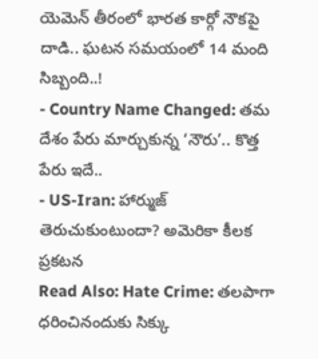యెమెన్ తీరంలో భారత కార్గో నౌకపై దాడి.. ఘటన సమయంలో 14 మంది సిబ్బంది..!
- Country Name Changed: తమ దేశం పేరు మార్చుకున్న ‘నౌరు’.. కొత్త పేరు ఇదే..
- US-Iran: హార్ముజ్ తెరుచుకుంటుందా? అమెరికా కీలక ప్రకటన
Read Also: Hate Crime: తలపాగా ధరించినందుకు సిక్కు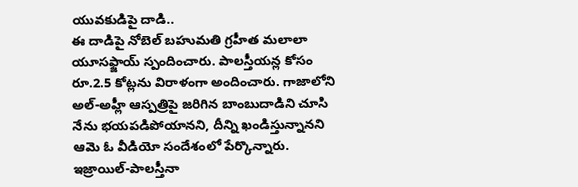యువకుడిపై దాడి..
ఈ దాడిపై నోబెల్ బహుమతి గ్రహీత మలాలా యూసఫ్జాయ్ స్పందించారు. పాలస్తీయన్ల కోసం రూ.2.5 కోట్లను విరాళంగా అందించారు. గాజాలోని అల్-అహ్లీ ఆస్పత్రిపై జరిగిన బాంబుదాడిని చూసి నేను భయపడిపోయానని, దీన్ని ఖండిస్తున్నానని ఆమె ఓ వీడియో సందేశంలో పేర్కొన్నారు. ఇజ్రాయిల్-పాలస్తీనా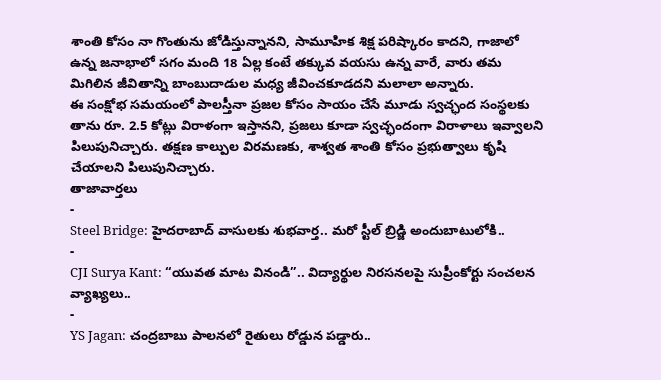శాంతి కోసం నా గొంతును జోడిస్తున్నానని, సామూహిక శిక్ష పరిష్కారం కాదని, గాజాలో ఉన్న జనాభాలో సగం మంది 18 ఏల్ల కంటే తక్కువ వయసు ఉన్న వారే, వారు తమ మిగిలిన జీవితాన్ని బాంబుదాడుల మధ్య జీవించకూడదని మలాలా అన్నారు.
ఈ సంక్షోభ సమయంలో పాలస్తీనా ప్రజల కోసం సాయం చేసే మూడు స్వచ్ఛంద సంస్థలకు తాను రూ. 2.5 కోట్లు విరాళంగా ఇస్తానని, ప్రజలు కూడా స్వచ్ఛందంగా విరాళాలు ఇవ్వాలని పిలుపునిచ్చారు. తక్షణ కాల్పుల విరమణకు, శాశ్వత శాంతి కోసం ప్రభుత్వాలు కృషి చేయాలని పిలుపునిచ్చారు.
తాజావార్తలు
-
Steel Bridge: హైదరాబాద్ వాసులకు శుభవార్త.. మరో స్టీల్ బ్రిడ్జి అందుబాటులోకి..
-
CJI Surya Kant: “యువత మాట వినండి”.. విద్యార్థుల నిరసనలపై సుప్రీంకోర్టు సంచలన వ్యాఖ్యలు..
-
YS Jagan: చంద్రబాబు పాలనలో రైతులు రోడ్డున పడ్డారు..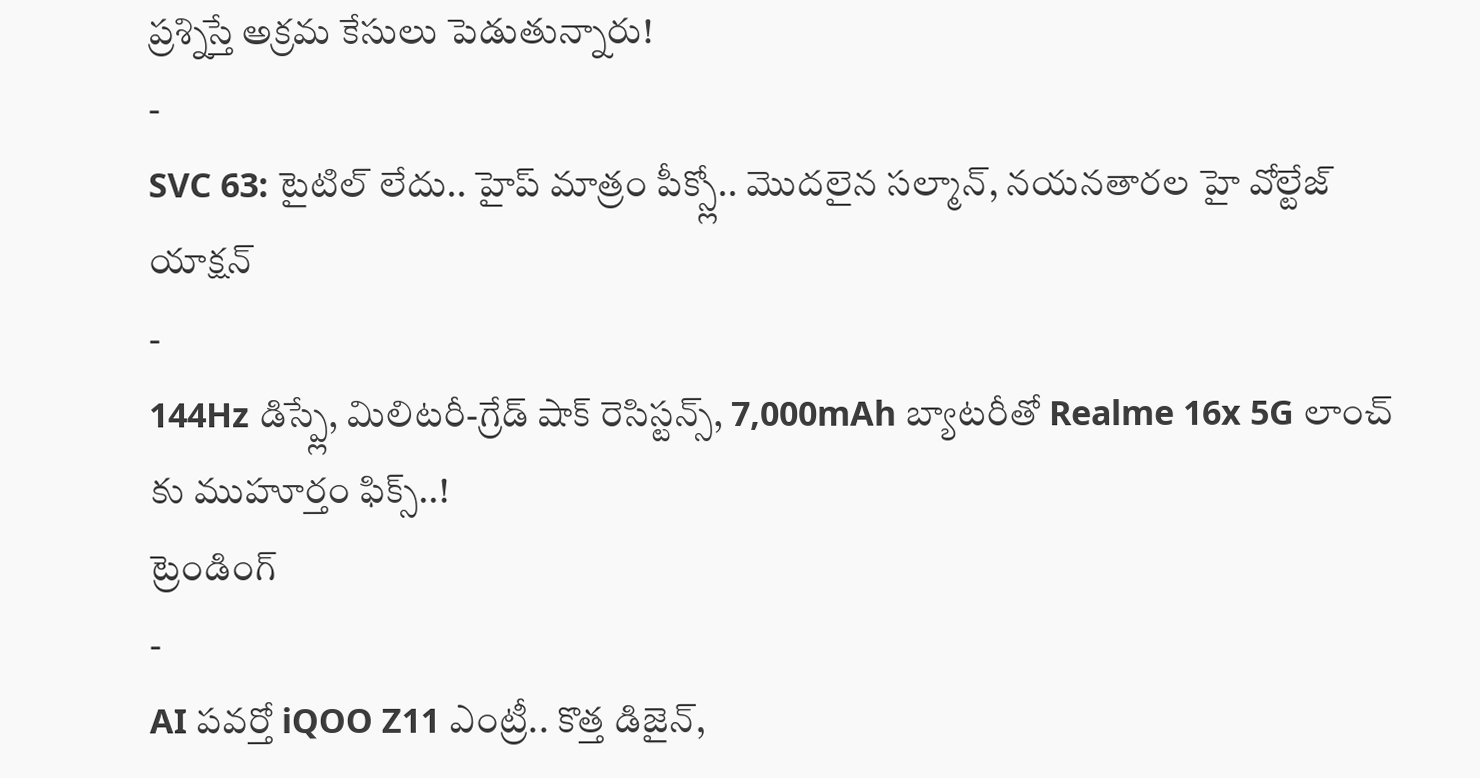ప్రశ్నిస్తే అక్రమ కేసులు పెడుతున్నారు!
-
SVC 63: టైటిల్ లేదు.. హైప్ మాత్రం పీక్స్లో.. మొదలైన సల్మాన్, నయనతారల హై వోల్టేజ్ యాక్షన్
-
144Hz డిస్ప్లే, మిలిటరీ-గ్రేడ్ షాక్ రెసిస్టన్స్, 7,000mAh బ్యాటరీతో Realme 16x 5G లాంచ్ కు ముహూర్తం ఫిక్స్..!
ట్రెండింగ్
-
AI పవర్తో iQOO Z11 ఎంట్రీ.. కొత్త డిజైన్,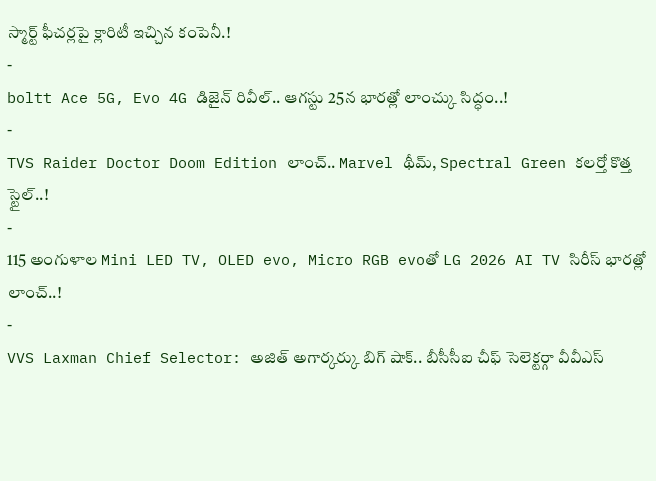స్మార్ట్ ఫీచర్లపై క్లారిటీ ఇచ్చిన కంపెనీ.!
-
boltt Ace 5G, Evo 4G డిజైన్ రివీల్.. ఆగస్టు 25న భారత్లో లాంచ్కు సిద్ధం..!
-
TVS Raider Doctor Doom Edition లాంచ్.. Marvel థీమ్, Spectral Green కలర్తో కొత్త స్టైల్..!
-
115 అంగుళాల Mini LED TV, OLED evo, Micro RGB evoతో LG 2026 AI TV సిరీస్ భారత్లో లాంచ్..!
-
VVS Laxman Chief Selector: అజిత్ అగార్కర్కు బిగ్ షాక్.. బీసీసీఐ చీఫ్ సెలెక్టర్గా వీవీఎస్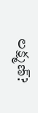లక్ష్మణ్?